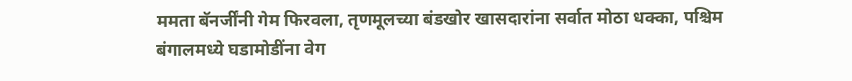ममता बॅनर्जींनी गेम फिरवला, तृणमूलच्या बंडखोर खासदारांना सर्वात मोठा धक्का, पश्चिम बंगालमध्ये घडामोडींना वेग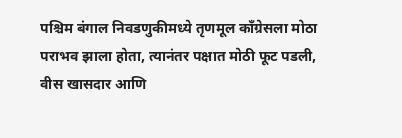पश्चिम बंगाल निवडणुकीमध्ये तृणमूल काँग्रेसला मोठा पराभव झाला होता, त्यानंतर पक्षात मोठी फूट पडली, वीस खासदार आणि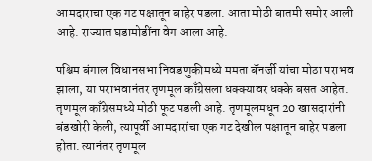आमदाराचा एक गट पक्षातून बाहेर पडला. आता मोठी बातमी समोर आली आहे. राज्यात घडामोडींना वेग आला आहे.

पश्चिम बंगाल विधानसभा निवडणुकीमध्ये ममता बॅनर्जी यांचा मोठा पराभव झाला, या पराभवानंतर तृणमूल काँग्रेसला धक्क्यावर धक्के बसत आहेत. तृणमूल काँग्रेसमध्ये मोठी फूट पडली आहे. तृणमूलमधून 20 खासदारांनी बंडखोरी केली, त्यापूर्वी आमदारांचा एक गट देखील पक्षातून बाहेर पडला होता. त्यानंतर तृणमूल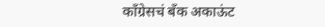काँग्रेसचं बँक अकाऊंट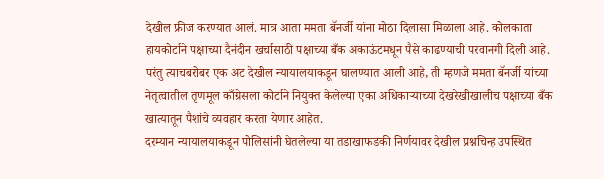देखील फ्रीज करण्यात आलं. मात्र आता ममता बॅनर्जी यांना मोठा दिलासा मिळाला आहे. कोलकाता हायकोर्टाने पक्षाच्या दैनंदीन खर्चासाठी पक्षाच्या बँक अकाऊंटमधून पैसे काढण्याची परवानगी दिली आहे. परंतु त्याचबरोबर एक अट देखील न्यायालयाकडून घालण्यात आली आहे, ती म्हणजे ममता बॅनर्जी यांच्या नेतृत्वातील तृणमूल काँग्रेसला कोर्टाने नियुक्त केलेल्या एका अधिकाऱ्याच्या देखरेखीखालीच पक्षाच्या बँक खात्यातून पैशांचे व्यवहार करता येणार आहेत.
दरम्यान न्यायालयाकडून पोलिसांनी घेतलेल्या या तडाखाफडकी निर्णयावर देखील प्रश्नचिन्ह उपस्थित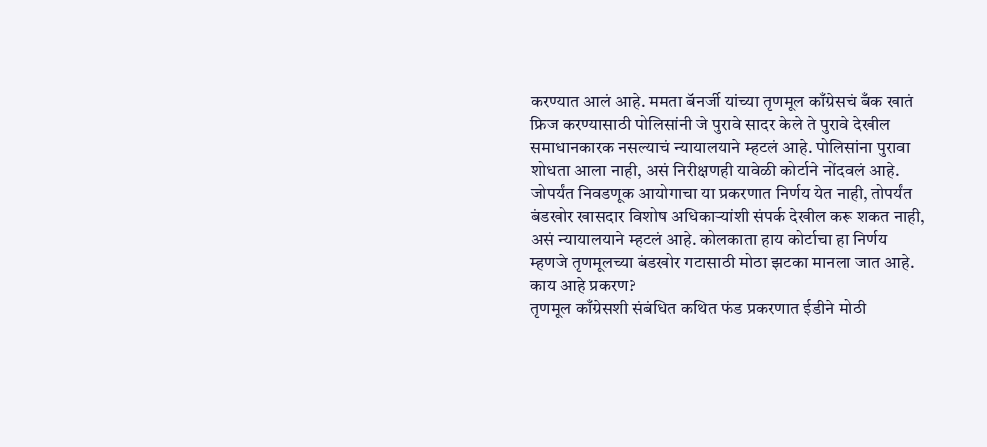करण्यात आलं आहे. ममता बॅनर्जी यांच्या तृणमूल काँग्रेसचं बँक खातं फ्रिज करण्यासाठी पोलिसांनी जे पुरावे सादर केले ते पुरावे देखील समाधानकारक नसल्याचं न्यायालयाने म्हटलं आहे. पोलिसांना पुरावा शोधता आला नाही, असं निरीक्षणही यावेळी कोर्टाने नोंदवलं आहे. जोपर्यंत निवडणूक आयोगाचा या प्रकरणात निर्णय येत नाही, तोपर्यंत बंडखोर खासदार विशोष अधिकाऱ्यांशी संपर्क देखील करू शकत नाही, असं न्यायालयाने म्हटलं आहे. कोलकाता हाय कोर्टाचा हा निर्णय म्हणजे तृणमूलच्या बंडखोर गटासाठी मोठा झटका मानला जात आहे.
काय आहे प्रकरण?
तृणमूल काँग्रेसशी संबंधित कथित फंड प्रकरणात ईडीने मोठी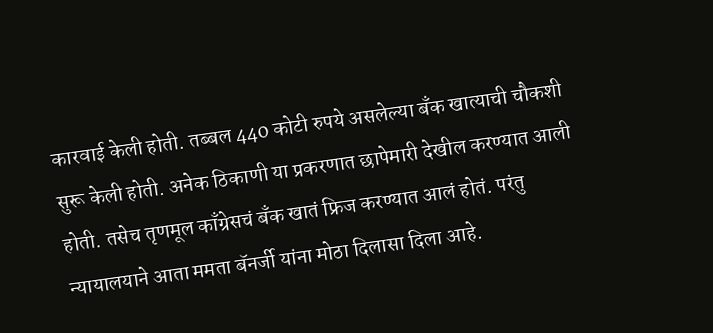कारवाई केली होती. तब्बल 440 कोटी रुपये असलेल्या बँक खात्याची चौकशी सुरू केली होती. अनेक ठिकाणी या प्रकरणात छापेमारी देखील करण्यात आली होती. तसेच तृणमूल काँग्रेसचं बँक खातं फ्रिज करण्यात आलं होतं. परंतु न्यायालयाने आता ममता बॅनर्जी यांना मोठा दिलासा दिला आहे.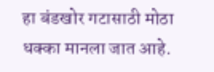हा बंडखोर गटासाठी मोठा धक्का मानला जात आहे.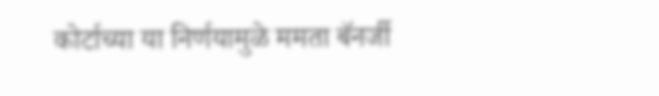कोर्टाच्या या निर्णयामुळे ममता बॅनर्जी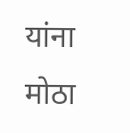यांना मोठा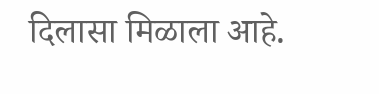दिलासा मिळाला आहे.